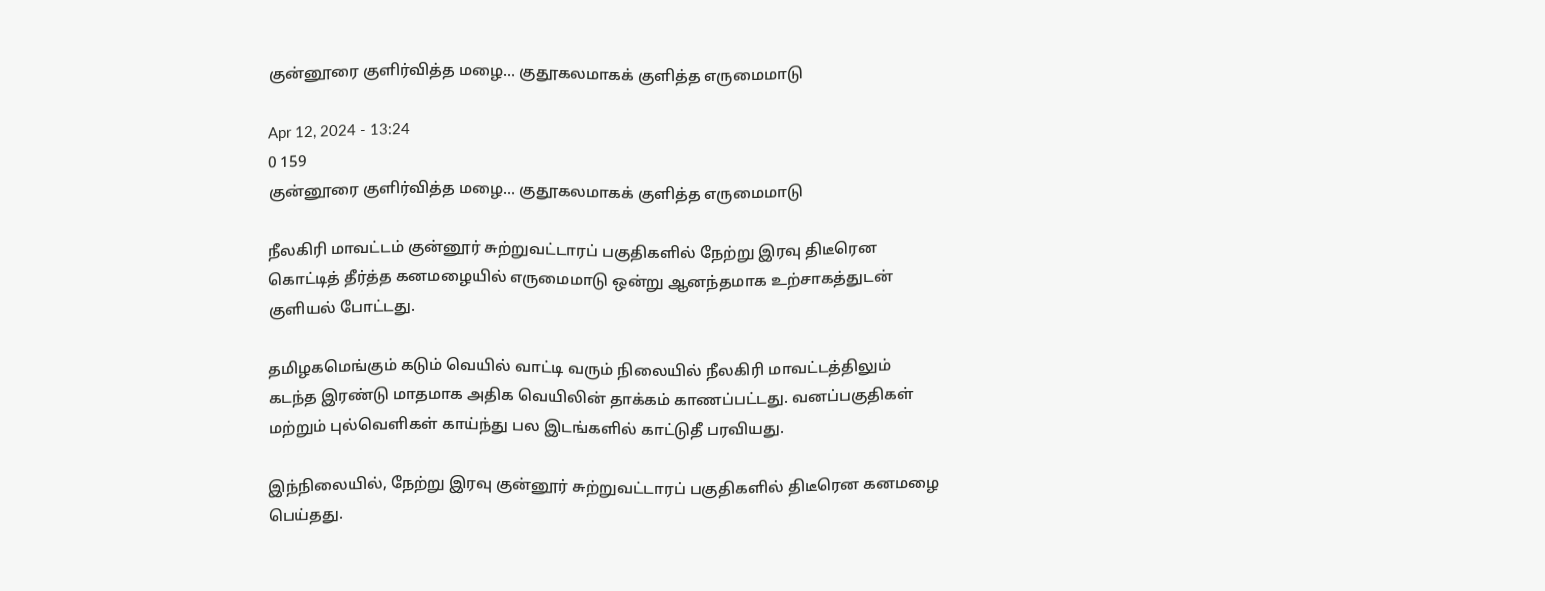குன்னூரை குளிர்வித்த மழை... குதூகலமாகக் குளித்த எருமைமாடு

Apr 12, 2024 - 13:24
0 159
குன்னூரை குளிர்வித்த மழை... குதூகலமாகக் குளித்த எருமைமாடு

நீலகிரி மாவட்டம் குன்னூர் சுற்றுவட்டாரப் பகுதிகளில் நேற்று இரவு திடீரென கொட்டித் தீர்த்த கனமழையில் எருமைமாடு ஒன்று ஆனந்தமாக உற்சாகத்துடன் குளியல் போட்டது.

தமிழகமெங்கும் கடும் வெயில் வாட்டி வரும் நிலையில் நீலகிரி மாவட்டத்திலும் கடந்த இரண்டு மாதமாக அதிக வெயிலின் தாக்கம் காணப்பட்டது. வனப்பகுதிகள் மற்றும் புல்வெளிகள் காய்ந்து பல இடங்களில் காட்டுதீ பரவியது.

இந்நிலையில், நேற்று இரவு குன்னூர் சுற்றுவட்டாரப் பகுதிகளில் திடீரென கனமழை பெய்தது.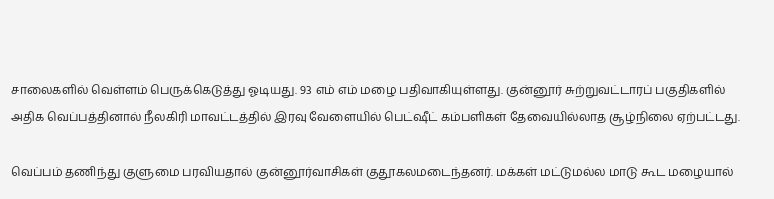சாலைகளில் வெள்ளம் பெருக்கெடுத்து ஓடியது. 93 எம் எம் மழை பதிவாகியுள்ளது. குன்னூர் சுற்றுவட்டாரப் பகுதிகளில் அதிக வெப்பத்தினால் நீலகிரி மாவட்டத்தில் இரவு வேளையில் பெட்ஷீட் கம்பளிகள் தேவையில்லாத சூழ்நிலை ஏற்பட்டது.

வெப்பம் தணிந்து குளுமை பரவியதால் குன்னூர்வாசிகள் குதூகலமடைந்தனர். மக்கள் மட்டுமல்ல மாடு கூட மழையால்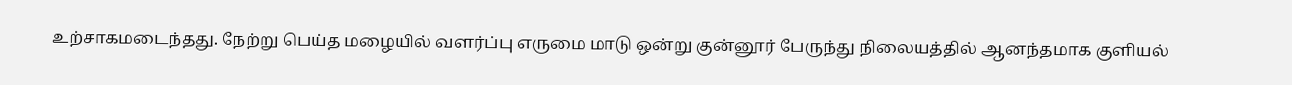உற்சாகமடைந்தது. நேற்று பெய்த மழையில் வளர்ப்பு எருமை மாடு ஒன்று குன்னூர் பேருந்து நிலையத்தில் ஆனந்தமாக குளியல்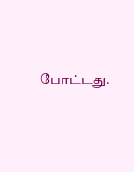போட்டது.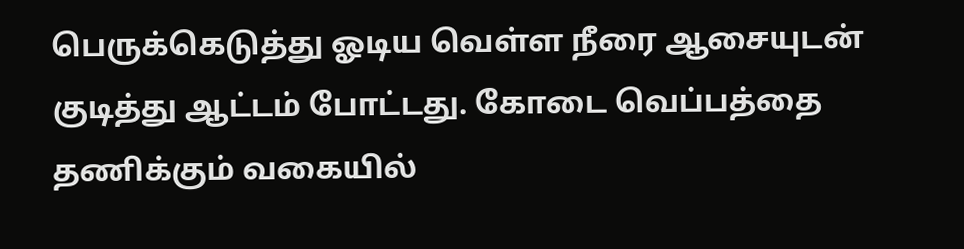பெருக்கெடுத்து ஓடிய வெள்ள நீரை ஆசையுடன் குடித்து ஆட்டம் போட்டது. கோடை வெப்பத்தை தணிக்கும் வகையில்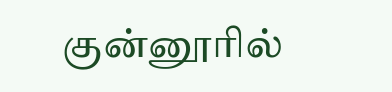குன்னூரில்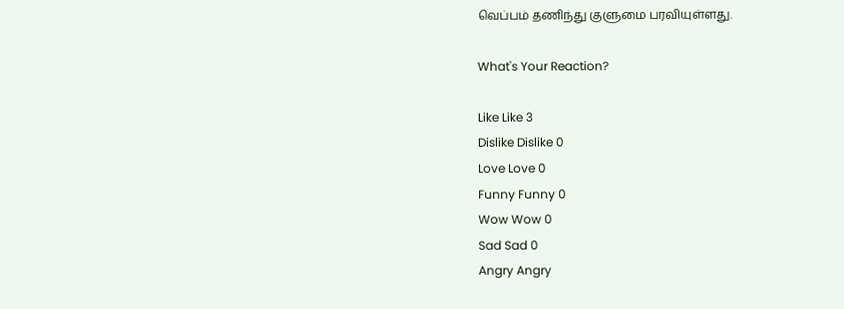வெப்பம் தணிந்து குளுமை பரவியுள்ளது.

What's Your Reaction?

Like Like 3
Dislike Dislike 0
Love Love 0
Funny Funny 0
Wow Wow 0
Sad Sad 0
Angry Angry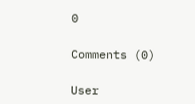0

Comments (0)

User